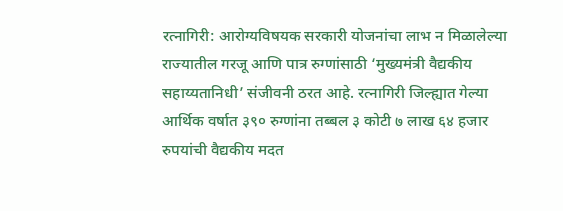रत्नागिरी: आरोग्यविषयक सरकारी योजनांचा लाभ न मिळालेल्या राज्यातील गरजू आणि पात्र रुग्णांसाठी ‘मुख्यमंत्री वैद्यकीय सहाय्यतानिधी’ संजीवनी ठरत आहे. रत्नागिरी जिल्ह्यात गेल्या आर्थिक वर्षात ३९० रुग्णांना तब्बल ३ कोटी ७ लाख ६४ हजार रुपयांची वैद्यकीय मदत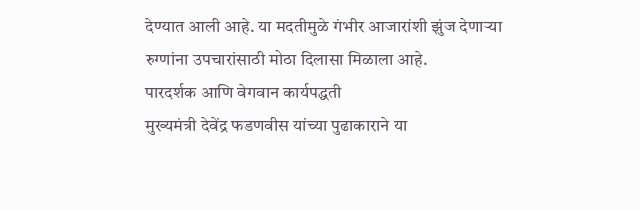देण्यात आली आहे. या मदतीमुळे गंभीर आजारांशी झुंज देणाऱ्या रुग्णांना उपचारांसाठी मोठा दिलासा मिळाला आहे.
पारदर्शक आणि वेगवान कार्यपद्धती
मुख्यमंत्री देवेंद्र फडणवीस यांच्या पुढाकाराने या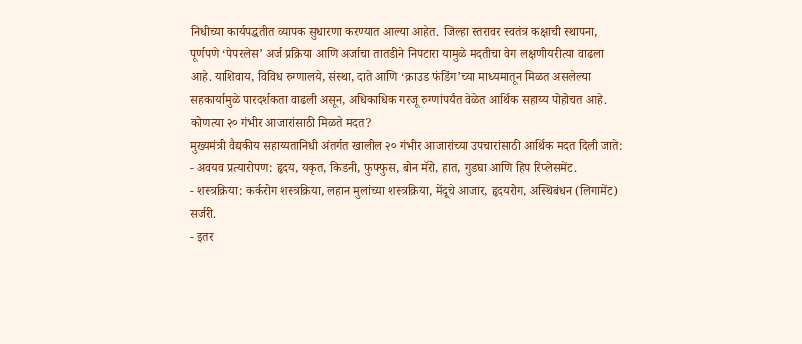निधीच्या कार्यपद्धतीत व्यापक सुधारणा करण्यात आल्या आहेत. जिल्हा स्तरावर स्वतंत्र कक्षाची स्थापना, पूर्णपणे ‘पेपरलेस’ अर्ज प्रक्रिया आणि अर्जाचा तातडीने निपटारा यामुळे मदतीचा वेग लक्षणीयरीत्या वाढला आहे. याशिवाय, विविध रुग्णालये, संस्था, दाते आणि ‘क्राउड फंडिंग’च्या माध्यमातून मिळत असलेल्या सहकार्यामुळे पारदर्शकता वाढली असून, अधिकाधिक गरजू रुग्णांपर्यंत वेळेत आर्थिक सहाय्य पोहोचत आहे.
कोणत्या २० गंभीर आजारांसाठी मिळते मदत?
मुख्यमंत्री वैद्यकीय सहाय्यतानिधी अंतर्गत खालील २० गंभीर आजारांच्या उपचारांसाठी आर्थिक मदत दिली जाते:
- अवयव प्रत्यारोपण: हृदय, यकृत, किडनी, फुफ्फुस, बोन मॅरो, हात, गुडघा आणि हिप रिप्लेसमेंट.
- शस्त्रक्रिया: कर्करोग शस्त्रक्रिया, लहान मुलांच्या शस्त्रक्रिया, मेंदूचे आजार, हृदयरोग, अस्थिबंधन (लिगामेंट) सर्जरी.
- इतर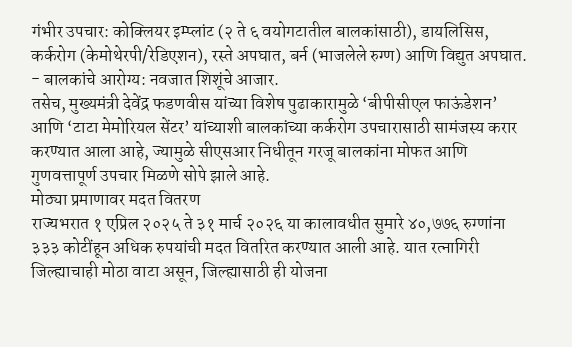गंभीर उपचार: कोक्लियर इम्प्लांट (२ ते ६ वयोगटातील बालकांसाठी), डायलिसिस, कर्करोग (केमोथेरपी/रेडिएशन), रस्ते अपघात, बर्न (भाजलेले रुग्ण) आणि विद्युत अपघात.
- बालकांचे आरोग्य: नवजात शिशूंचे आजार.
तसेच, मुख्यमंत्री देवेंद्र फडणवीस यांच्या विशेष पुढाकारामुळे ‘बीपीसीएल फाऊंडेशन’ आणि ‘टाटा मेमोरियल सेंटर’ यांच्याशी बालकांच्या कर्करोग उपचारासाठी सामंजस्य करार करण्यात आला आहे, ज्यामुळे सीएसआर निधीतून गरजू बालकांना मोफत आणि गुणवत्तापूर्ण उपचार मिळणे सोपे झाले आहे.
मोठ्या प्रमाणावर मदत वितरण
राज्यभरात १ एप्रिल २०२५ ते ३१ मार्च २०२६ या कालावधीत सुमारे ४०,७७६ रुग्णांना ३३३ कोटींहून अधिक रुपयांची मदत वितरित करण्यात आली आहे. यात रत्नागिरी जिल्ह्याचाही मोठा वाटा असून, जिल्ह्यासाठी ही योजना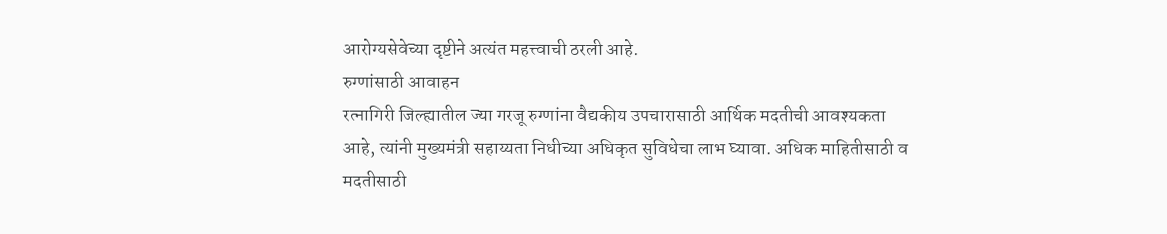आरोग्यसेवेच्या दृष्टीने अत्यंत महत्त्वाची ठरली आहे.
रुग्णांसाठी आवाहन
रत्नागिरी जिल्ह्यातील ज्या गरजू रुग्णांना वैद्यकीय उपचारासाठी आर्थिक मदतीची आवश्यकता आहे, त्यांनी मुख्यमंत्री सहाय्यता निधीच्या अधिकृत सुविधेचा लाभ घ्यावा. अधिक माहितीसाठी व मदतीसाठी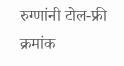रुग्णांनी टोल-फ्री क्रमांक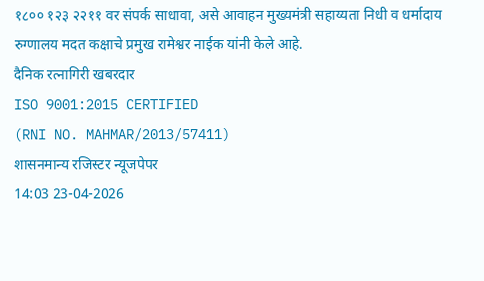१८०० १२३ २२११ वर संपर्क साधावा, असे आवाहन मुख्यमंत्री सहाय्यता निधी व धर्मादाय रुग्णालय मदत कक्षाचे प्रमुख रामेश्वर नाईक यांनी केले आहे.
दैनिक रत्नागिरी खबरदार
ISO 9001:2015 CERTIFIED
(RNI NO. MAHMAR/2013/57411)
शासनमान्य रजिस्टर न्यूजपेपर
14:03 23-04-2026